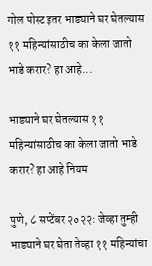गोल पोस्ट इतर भाड्याने घर घेतल्यास ११ महिन्यांसाठीच का केला जातो भाडे करार? हा आहे...

भाड्याने घर घेतल्यास ११ महिन्यांसाठीच का केला जातो भाडे करार? हा आहे नियम

पुणे, ८ सप्टेंबर २०२२: जेव्हा तुम्ही भाड्याने घर घेता तेव्हा ११ महिन्यांचा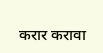करार करावा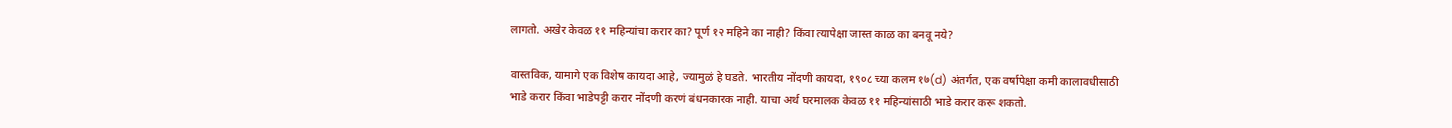लागतो. अखेर केवळ ११ महिन्यांचा करार का? पूर्ण १२ महिने का नाही? किंवा त्यापेक्षा जास्त काळ का बनवू नये?

वास्तविक, यामागे एक विशेष कायदा आहे, ज्यामुळं हे घडते. भारतीय नोंदणी कायदा, १९०८ च्या कलम १७(d) अंतर्गत, एक वर्षापेक्षा कमी कालावधीसाठी भाडे करार किंवा भाडेपट्टी करार नोंदणी करणं बंधनकारक नाही. याचा अर्थ घरमालक केवळ ११ महिन्यांसाठी भाडे करार करू शकतो.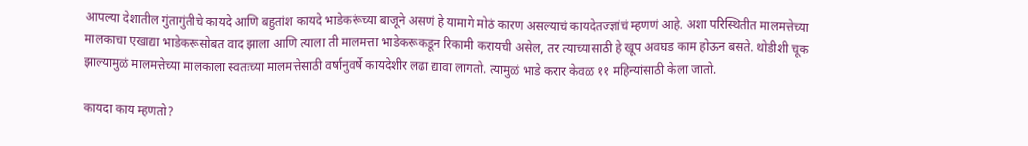आपल्या देशातील गुंतागुंतीचे कायदे आणि बहुतांश कायदे भाडेकरूंच्या बाजूने असणं हे यामागे मोठं कारण असल्याचं कायदेतज्ज्ञांचं म्हणणं आहे. अशा परिस्थितीत मालमत्तेच्या मालकाचा एखाद्या भाडेकरूसोबत वाद झाला आणि त्याला ती मालमत्ता भाडेकरूकडून रिकामी करायची असेल, तर त्याच्यासाठी हे खूप अवघड काम होऊन बसते. थोडीशी चूक झाल्यामुळं मालमत्तेच्या मालकाला स्वतःच्या मालमत्तेसाठी वर्षानुवर्षे कायदेशीर लढा द्यावा लागतो. त्यामुळं भाडे करार केवळ ११ महिन्यांसाठी केला जातो.

कायदा काय म्हणतो?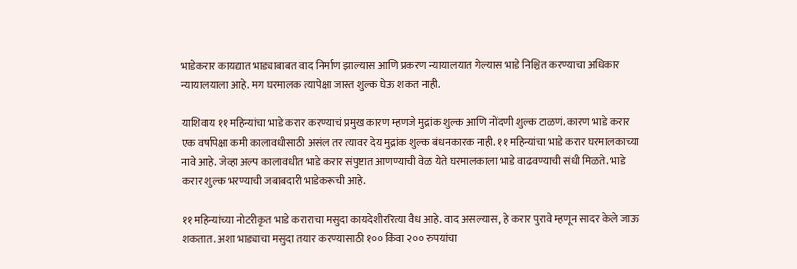भाडेकरार कायद्यात भाड्याबाबत वाद निर्माण झाल्यास आणि प्रकरण न्यायालयात गेल्यास भाडे निश्चित करण्याचा अधिकार न्यायालयाला आहे. मग घरमालक त्यापेक्षा जास्त शुल्क घेऊ शकत नाही.

याशिवाय ११ महिन्यांचा भाडे करार करण्याचं प्रमुख कारण म्हणजे मुद्रांक शुल्क आणि नोंदणी शुल्क टाळणं. कारण भाडे करार एक वर्षापेक्षा कमी कालावधीसाठी असंल तर त्यावर देय मुद्रांक शुल्क बंधनकारक नाही. ११ महिन्यांचा भाडे करार घरमालकाच्या नावे आहे. जेव्हा अल्प कालावधीत भाडे करार संपुष्टात आणण्याची वेळ येते घरमालकाला भाडे वाढवण्याची संधी मिळते. भाडे करार शुल्क भरण्याची जबाबदारी भाडेकरूची आहे.

११ महिन्यांच्या नोटरीकृत भाडे कराराचा मसुदा कायदेशीररित्या वैध आहे. वाद असल्यास, हे करार पुरावे म्हणून सादर केले जाऊ शकतात. अशा भाड्याचा मसुदा तयार करण्यासाठी १०० किंवा २०० रुपयांचा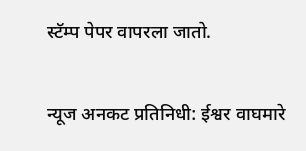स्टॅम्प पेपर वापरला जातो.

न्यूज अनकट प्रतिनिधी: ईश्वर वाघमारे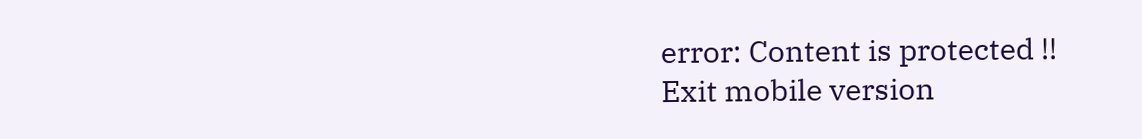error: Content is protected !!
Exit mobile version